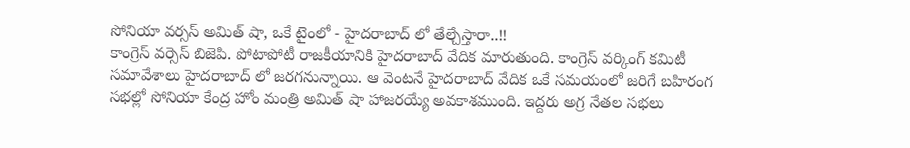సోనియా వర్సస్ అమిత్ షా, ఒకే టైంలో - హైదరాబాద్ లో తేల్చేస్తారా..!!
కాంగ్రెస్ వర్సెస్ బిజెపి. పోటాపోటీ రాజకీయానికి హైదరాబాద్ వేదిక మారుతుంది. కాంగ్రెస్ వర్కింగ్ కమిటీ సమావేశాలు హైదరాబాద్ లో జరగనున్నాయి. ఆ వెంటనే హైదరాబాద్ వేదిక ఒకే సమయంలో జరిగే బహిరంగ సభల్లో సోనియా కేంద్ర హోం మంత్రి అమిత్ షా హాజరయ్యే అవకాశముంది. ఇద్దరు అగ్ర నేతల సభలు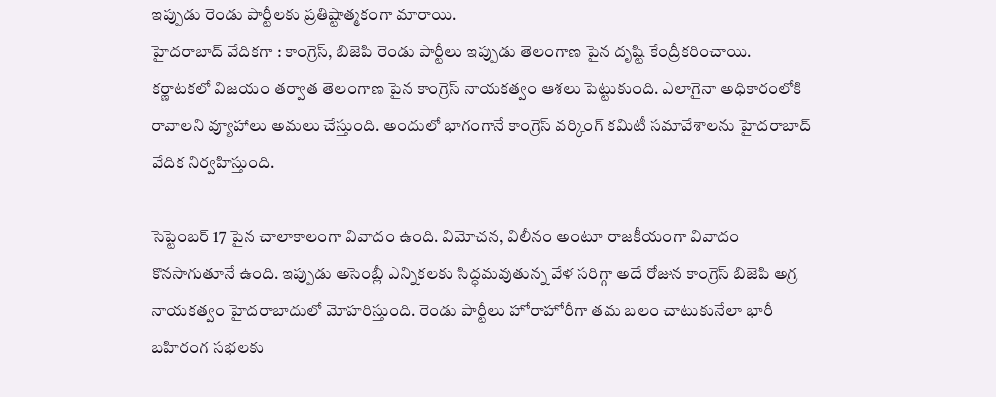ఇప్పుడు రెండు పార్టీలకు ప్రతిష్టాత్మకంగా మారాయి.
హైదరాబాద్ వేదికగా : కాంగ్రెస్, బిజెపి రెండు పార్టీలు ఇప్పుడు తెలంగాణ పైన దృష్టి కేంద్రీకరించాయి. కర్ణాటకలో విజయం తర్వాత తెలంగాణ పైన కాంగ్రెస్ నాయకత్వం ఆశలు పెట్టుకుంది. ఎలాగైనా అధికారంలోకి రావాలని వ్యూహాలు అమలు చేస్తుంది. అందులో భాగంగానే కాంగ్రెస్ వర్కింగ్ కమిటీ సమావేశాలను హైదరాబాద్ వేదిక నిర్వహిస్తుంది.

సెప్టెంబర్ 17 పైన చాలాకాలంగా వివాదం ఉంది. విమోచన, విలీనం అంటూ రాజకీయంగా వివాదం కొనసాగుతూనే ఉంది. ఇప్పుడు అసెంబ్లీ ఎన్నికలకు సిద్ధమవుతున్న వేళ సరిగ్గా అదే రోజున కాంగ్రెస్ బిజెపి అగ్ర నాయకత్వం హైదరాబాదులో మోహరిస్తుంది. రెండు పార్టీలు హోరాహోరీగా తమ బలం చాటుకునేలా భారీ బహిరంగ సభలకు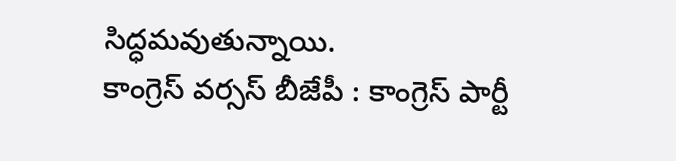సిద్ధమవుతున్నాయి.
కాంగ్రెస్ వర్సస్ బీజేపీ : కాంగ్రెస్ పార్టీ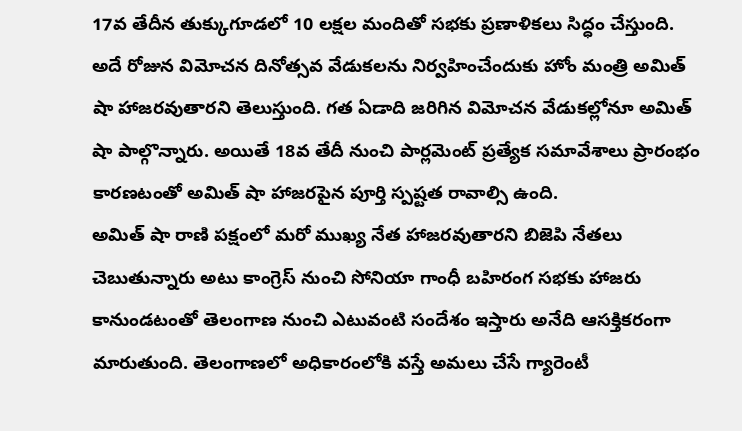17వ తేదీన తుక్కుగూడలో 10 లక్షల మందితో సభకు ప్రణాళికలు సిద్ధం చేస్తుంది. అదే రోజున విమోచన దినోత్సవ వేడుకలను నిర్వహించేందుకు హోం మంత్రి అమిత్ షా హాజరవుతారని తెలుస్తుంది. గత ఏడాది జరిగిన విమోచన వేడుకల్లోనూ అమిత్ షా పాల్గొన్నారు. అయితే 18వ తేదీ నుంచి పార్లమెంట్ ప్రత్యేక సమావేశాలు ప్రారంభం కారణటంతో అమిత్ షా హాజరపైన పూర్తి స్పష్టత రావాల్సి ఉంది.
అమిత్ షా రాణి పక్షంలో మరో ముఖ్య నేత హాజరవుతారని బిజెపి నేతలు చెబుతున్నారు అటు కాంగ్రెస్ నుంచి సోనియా గాంధీ బహిరంగ సభకు హాజరు కానుండటంతో తెలంగాణ నుంచి ఎటువంటి సందేశం ఇస్తారు అనేది ఆసక్తికరంగా మారుతుంది. తెలంగాణలో అధికారంలోకి వస్తే అమలు చేసే గ్యారెంటీ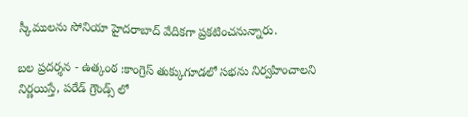స్కీములను సోనియా హైదరాబాద్ వేదికగా ప్రకటించనున్నారు.

బల ప్రదర్శన - ఉత్కంఠ :కాంగ్రెస్ తుక్కుగూడలో సభను నిర్వహించాలని నిర్ణయిస్తే, పరేడ్ గ్రౌండ్స్ లో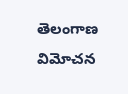తెలంగాణ విమోచన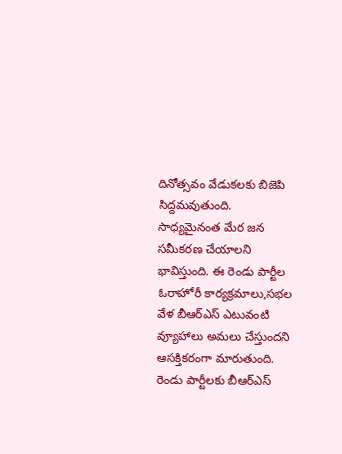దినోత్సవం వేడుకలకు బిజెపి సిద్దమవుతుంది. సాధ్యమైనంత మేర జన సమీకరణ చేయాలని భావిస్తుంది. ఈ రెండు పార్టీల ఓరాహోరీ కార్యక్రమాలు,సభల వేళ బీఆర్ఎస్ ఎటువంటి వ్యూహాలు అమలు చేస్తుందని ఆసక్తికరంగా మారుతుంది.
రెండు పార్టీలకు బీఆర్ఎస్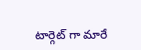టార్గెట్ గా మారే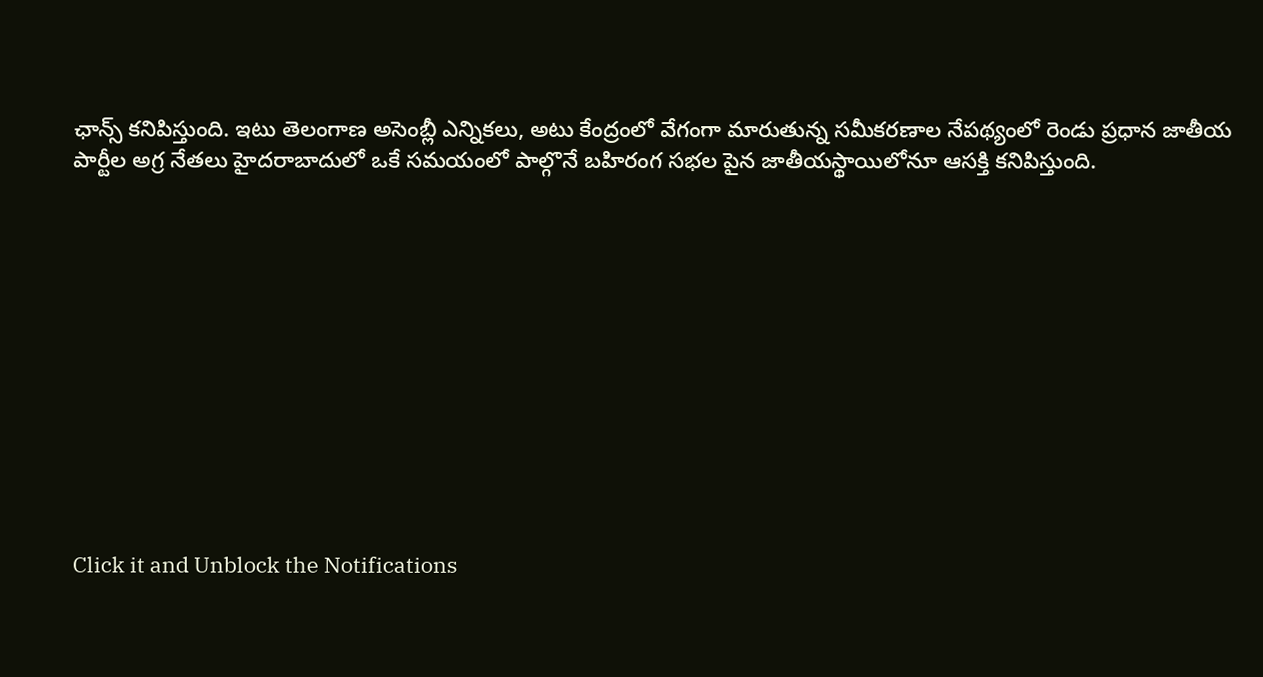ఛాన్స్ కనిపిస్తుంది. ఇటు తెలంగాణ అసెంబ్లీ ఎన్నికలు, అటు కేంద్రంలో వేగంగా మారుతున్న సమీకరణాల నేపథ్యంలో రెండు ప్రధాన జాతీయ పార్టీల అగ్ర నేతలు హైదరాబాదులో ఒకే సమయంలో పాల్గొనే బహిరంగ సభల పైన జాతీయస్థాయిలోనూ ఆసక్తి కనిపిస్తుంది.












Click it and Unblock the Notifications